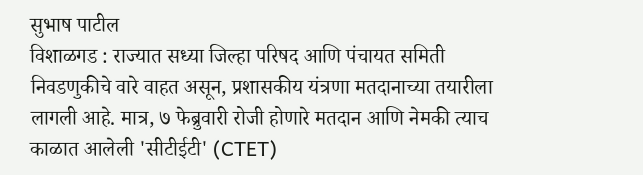सुभाष पाटील
विशाळगड : राज्यात सध्या जिल्हा परिषद आणि पंचायत समिती निवडणुकीचे वारे वाहत असून, प्रशासकीय यंत्रणा मतदानाच्या तयारीला लागली आहे. मात्र, ७ फेब्रुवारी रोजी होणारे मतदान आणि नेमकी त्याच काळात आलेली 'सीटीईटी' (CTET)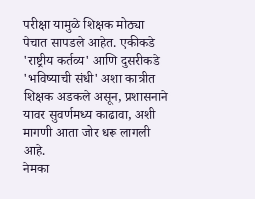परीक्षा यामुळे शिक्षक मोठ्या पेचात सापडले आहेत. एकीकडे 'राष्ट्रीय कर्तव्य' आणि दुसरीकडे 'भविष्याची संधी' अशा कात्रीत शिक्षक अडकले असून, प्रशासनाने यावर सुवर्णमध्य काढावा, अशी मागणी आता जोर धरू लागली आहे.
नेमका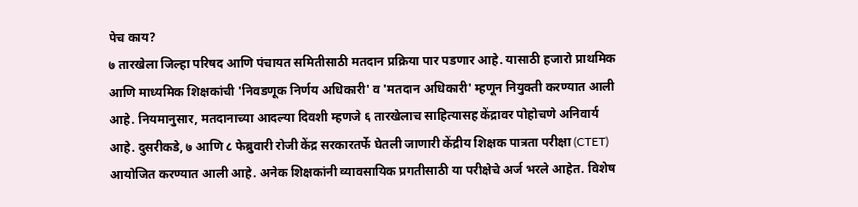पेच काय?
७ तारखेला जिल्हा परिषद आणि पंचायत समितीसाठी मतदान प्रक्रिया पार पडणार आहे. यासाठी हजारो प्राथमिक आणि माध्यमिक शिक्षकांची 'निवडणूक निर्णय अधिकारी' व 'मतदान अधिकारी' म्हणून नियुक्ती करण्यात आली आहे. नियमानुसार, मतदानाच्या आदल्या दिवशी म्हणजे ६ तारखेलाच साहित्यासह केंद्रावर पोहोचणे अनिवार्य आहे. दुसरीकडे, ७ आणि ८ फेब्रुवारी रोजी केंद्र सरकारतर्फे घेतली जाणारी केंद्रीय शिक्षक पात्रता परीक्षा (CTET) आयोजित करण्यात आली आहे. अनेक शिक्षकांनी व्यावसायिक प्रगतीसाठी या परीक्षेचे अर्ज भरले आहेत. विशेष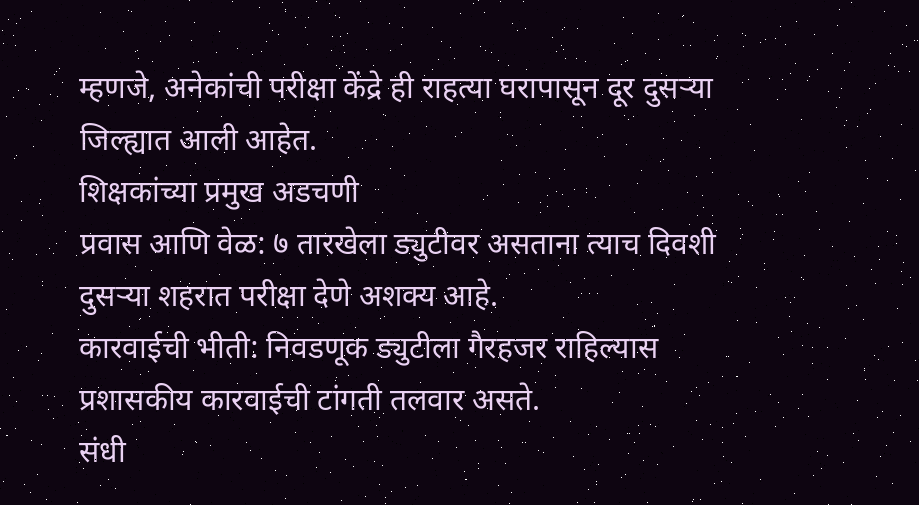म्हणजे, अनेकांची परीक्षा केंद्रे ही राहत्या घरापासून दूर दुसऱ्या जिल्ह्यात आली आहेत.
शिक्षकांच्या प्रमुख अडचणी
प्रवास आणि वेळ: ७ तारखेला ड्युटीवर असताना त्याच दिवशी दुसऱ्या शहरात परीक्षा देणे अशक्य आहे.
कारवाईची भीती: निवडणूक ड्युटीला गैरहजर राहिल्यास प्रशासकीय कारवाईची टांगती तलवार असते.
संधी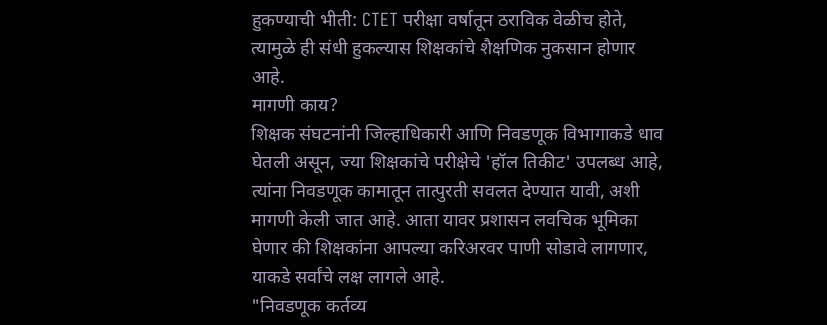हुकण्याची भीती: CTET परीक्षा वर्षातून ठराविक वेळीच होते, त्यामुळे ही संधी हुकल्यास शिक्षकांचे शैक्षणिक नुकसान होणार आहे.
मागणी काय?
शिक्षक संघटनांनी जिल्हाधिकारी आणि निवडणूक विभागाकडे धाव घेतली असून, ज्या शिक्षकांचे परीक्षेचे 'हॉल तिकीट' उपलब्ध आहे, त्यांना निवडणूक कामातून तात्पुरती सवलत देण्यात यावी, अशी मागणी केली जात आहे. आता यावर प्रशासन लवचिक भूमिका घेणार की शिक्षकांना आपल्या करिअरवर पाणी सोडावे लागणार, याकडे सर्वांचे लक्ष लागले आहे.
"निवडणूक कर्तव्य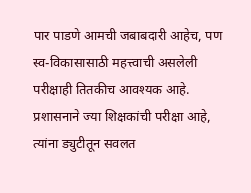पार पाडणे आमची जबाबदारी आहेच, पण स्व-विकासासाठी महत्त्वाची असलेली परीक्षाही तितकीच आवश्यक आहे. प्रशासनाने ज्या शिक्षकांची परीक्षा आहे, त्यांना ड्युटीतून सवलत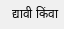द्यावी किंवा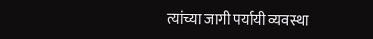त्यांच्या जागी पर्यायी व्यवस्था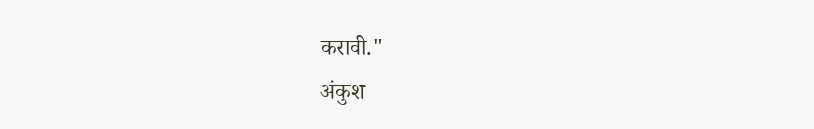करावी."
अंकुश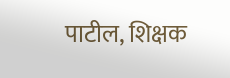पाटील, शिक्षक